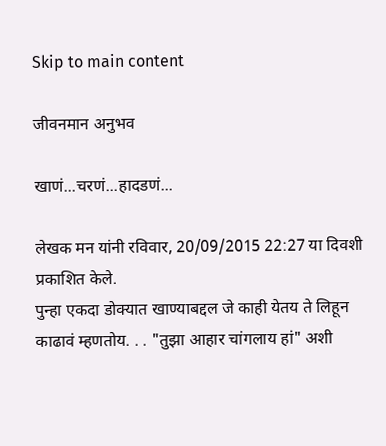Skip to main content

जीवनमान अनुभव

खाणं...चरणं...हादडणं...

लेखक मन यांनी रविवार, 20/09/2015 22:27 या दिवशी प्रकाशित केले.
पुन्हा एकदा डोक्यात खाण्याबद्दल जे काही येतय ते लिहून काढावं म्हणतोय. . . "तुझा आहार चांगलाय हां" अशी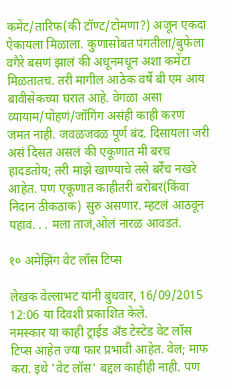कमेंट/तारिफ(की टॉण्ट/टोमणा?) अजून एकदा ऐकायला मिळाला. कुणासोबत पंगतीला/बुफेला वगैरे बसणं झालं की अधूनमधून अशा कमेंटा मिळतातच. तरी मागील आठेक वर्षे बी एम आय बावीसेकच्या घरात आहे. वेगळा असा व्यायाम/पोहणं/जॉगिंग असंही काही करणं जमत नाही. जवळजवळ पूर्ण बंद. दिसायला जरी असं दिसत असलं की एकूणात मी बरच हादडतोय; तरी माझे खाण्याचे तसे बर्रेच नखरे आहेत. पण एकूणात काहीतरी बरोबर(किंवा निदान ठीकठाक) सुरु असणार. म्हटलं आठवून पहावं. . . मला ताजं,ओलं नारळ आवडतं.

१० अमेझिंग वेट लॉस टिप्स

लेखक वेल्लाभट यांनी बुधवार, 16/09/2015 12:06 या दिवशी प्रकाशित केले.
नमस्कार या काही ट्राईड अँड टेस्टेड वेट लॉस टिप्स आहेत ज्या फार प्रभावी आहेत. वेल; माफ करा. इथे 'वेट लॉस' बद्दल काहीही नाही. पण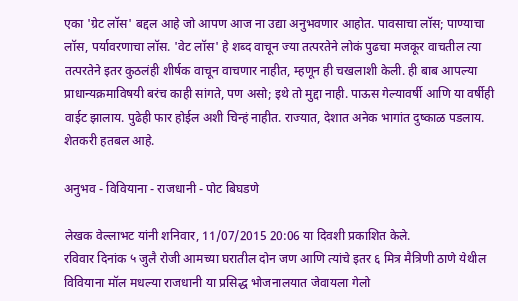एका 'ग्रेट लॉस' बद्दल आहे जो आपण आज ना उद्या अनुभवणार आहोत. पावसाचा लॉस; पाण्याचा लॉस, पर्यावरणाचा लॉस. 'वेट लॉस' हे शब्द वाचून ज्या तत्परतेने लोकं पुढचा मजकूर वाचतील त्या तत्परतेने इतर कुठलंही शीर्षक वाचून वाचणार नाहीत, म्हणून ही चखलाशी केली. ही बाब आपल्या प्राधान्यक्रमाविषयी बरंच काही सांगते, पण असो; इथे तो मुद्दा नाही. पाऊस गेल्यावर्षी आणि या वर्षीही वाईट झालाय. पुढेही फार होईल अशी चिन्हं नाहीत. राज्यात, देशात अनेक भागांत दुष्काळ पडलाय. शेतकरी हतबल आहे.

अनुभव - विवियाना - राजधानी - पोट बिघडणे

लेखक वेल्लाभट यांनी शनिवार, 11/07/2015 20:06 या दिवशी प्रकाशित केले.
रविवार दिनांक ५ जुलै रोजी आमच्या घरातील दोन जण आणि त्यांचे इतर ६ मित्र मैत्रिणी ठाणे येथील विवियाना मॉल मधल्या राजधानी या प्रसिद्ध भोजनालयात जेवायला गेलो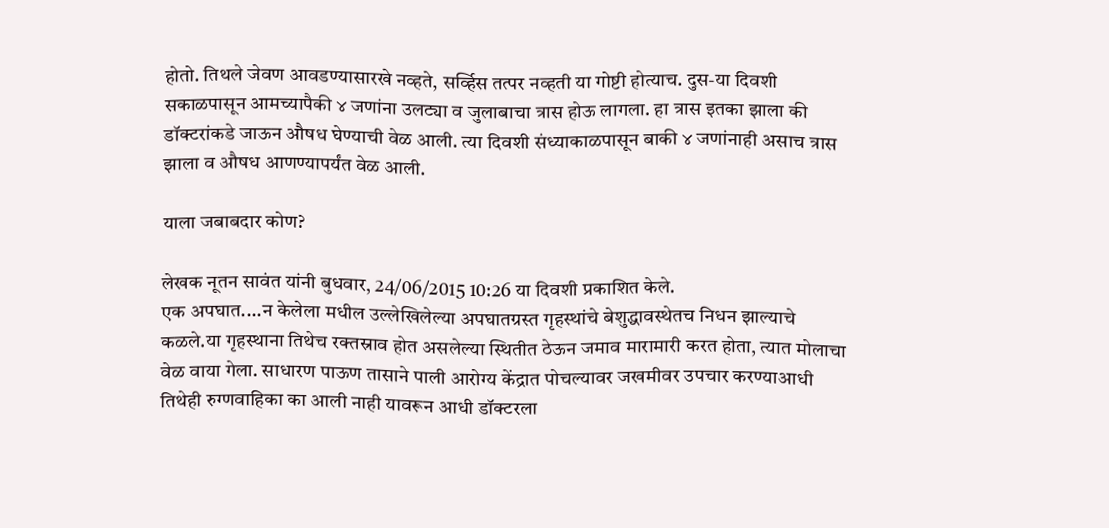होतो. तिथले जेवण आवडण्यासारखे नव्हते, सर्व्हिस तत्पर नव्हती या गोष्टी होत्याच. दुस-या दिवशी सकाळपासून आमच्यापैकी ४ जणांना उलट्या व जुलाबाचा त्रास होऊ लागला. हा त्रास इतका झाला की डॉक्टरांकडे जाऊन औषध घेण्याची वेळ आली. त्या दिवशी संध्याकाळपासून बाकी ४ जणांनाही असाच त्रास झाला व औषध आणण्यापर्यंत वेळ आली.

याला जबाबदार कोण?

लेखक नूतन सावंत यांनी बुधवार, 24/06/2015 10:26 या दिवशी प्रकाशित केले.
एक अपघात....न केलेला मधील उल्लेखिलेल्या अपघातग्रस्त गृहस्थांचे बेशुद्धावस्थेतच निधन झाल्याचे कळले.या गृहस्थाना तिथेच रक्तस्राव होत असलेल्या स्थितीत ठेऊन जमाव मारामारी करत होता, त्यात मोलाचा वेळ वाया गेला. साधारण पाऊण तासाने पाली आरोग्य केंद्रात पोचल्यावर जखमीवर उपचार करण्याआधी तिथेही रुग्णवाहिका का आली नाही यावरून आधी डॉक्टरला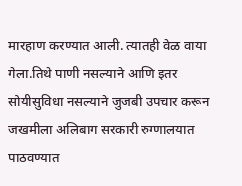मारहाण करण्यात आली. त्यातही वेळ वाया गेला.तिथे पाणी नसल्याने आणि इतर सोयीसुविधा नसल्याने जुजबी उपचार करून जखमीला अलिबाग सरकारी रुग्णालयात पाठवण्यात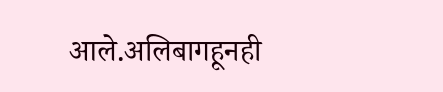आले.अलिबागहूनही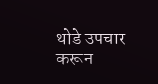थोडे उपचार करून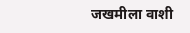जखमीला वाशी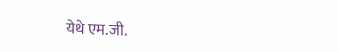येथे एम.जी.